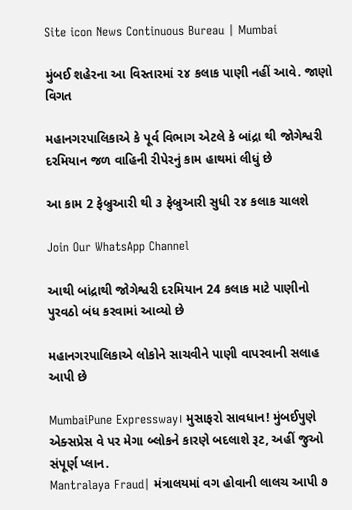Site icon News Continuous Bureau | Mumbai

મુંબઈ શહેરના આ વિસ્તારમાં ૨૪ કલાક પાણી નહીં આવે. જાણો વિગત

મહાનગરપાલિકાએ કે પૂર્વ વિભાગ એટલે કે બાંદ્રા થી જોગેશ્વરી દરમિયાન જળ વાહિની રીપેરનું કામ હાથમાં લીધું છે

આ કામ 2 ફેબ્રુઆરી થી ૩ ફેબ્રુઆરી સુધી ૨૪ કલાક ચાલશે

Join Our WhatsApp Channel

આથી બાંદ્રાથી જોગેશ્વરી દરમિયાન 24 કલાક માટે પાણીનો પુરવઠો બંધ કરવામાં આવ્યો છે

મહાનગરપાલિકાએ લોકોને સાચવીને પાણી વાપરવાની સલાહ આપી છે

MumbaiPune Expressway। મુસાફરો સાવધાન! મુંબઈપુણે એક્સપ્રેસ વે પર મેગા બ્લોકને કારણે બદલાશે રૂટ, અહીં જુઓ સંપૂર્ણ પ્લાન.
Mantralaya Fraud| મંત્રાલયમાં વગ હોવાની લાલચ આપી ૭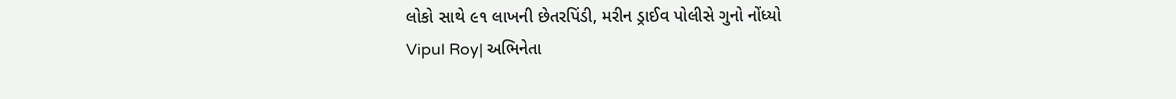લોકો સાથે ૯૧ લાખની છેતરપિંડી, મરીન ડ્રાઈવ પોલીસે ગુનો નોંધ્યો
Vipul Roy| અભિનેતા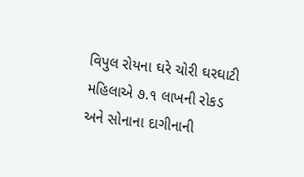વિપુલ રોયના ઘરે ચોરી ઘરઘાટી મહિલાએ ૭.૧ લાખની રોકડ અને સોનાના દાગીનાની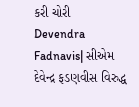કરી ચોરી
Devendra Fadnavis| સીએમ દેવેન્દ્ર ફડણવીસ વિરુદ્ધ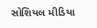સોશિયલ મીડિયા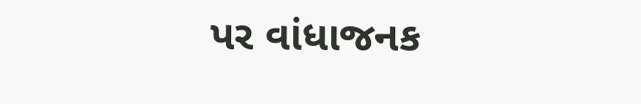પર વાંધાજનક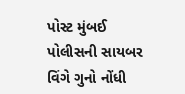પોસ્ટ મુંબઈ પોલીસની સાયબર વિંગે ગુનો નોંધી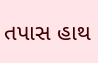તપાસ હાથ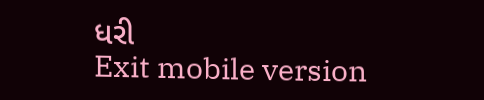ધરી
Exit mobile version